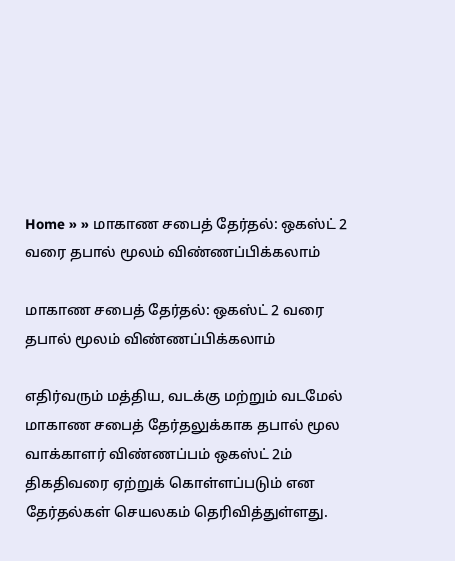Home » » மாகாண சபைத் தேர்தல்: ஒகஸ்ட் 2 வரை தபால் மூலம் விண்ணப்பிக்கலாம்

மாகாண சபைத் தேர்தல்: ஒகஸ்ட் 2 வரை தபால் மூலம் விண்ணப்பிக்கலாம்

எதிர்வரும் மத்திய, வடக்கு மற்றும் வடமேல் மாகாண சபைத் தேர்தலுக்காக தபால் மூல வாக்காளர் விண்ணப்பம் ஒகஸ்ட் 2ம் திகதிவரை ஏற்றுக் கொள்ளப்படும் என தேர்தல்கள் செயலகம் தெரிவித்துள்ளது.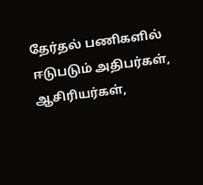தேர்தல் பணிகளில் ஈடுபடும் அதிபர்கள், ஆசிரியர்கள்,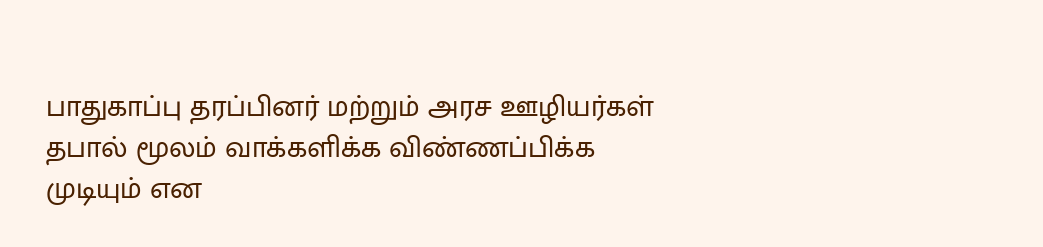பாதுகாப்பு தரப்பினர் மற்றும் அரச ஊழியர்கள் தபால் மூலம் வாக்களிக்க விண்ணப்பிக்க முடியும் என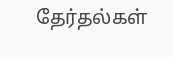தேர்தல்கள்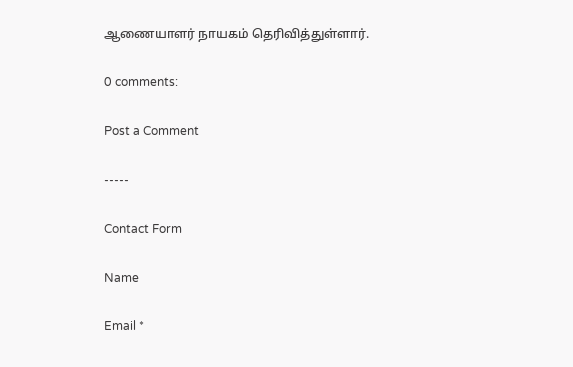ஆணையாளர் நாயகம் தெரிவித்துள்ளார்.

0 comments:

Post a Comment

-----

Contact Form

Name

Email *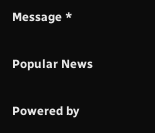Message *

Popular News

Powered by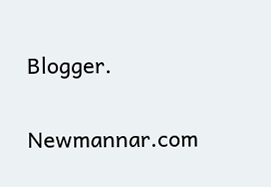Blogger.

Newmannar.com